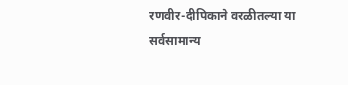रणवीर-दीपिकाने वरळीतल्या या सर्वसामान्य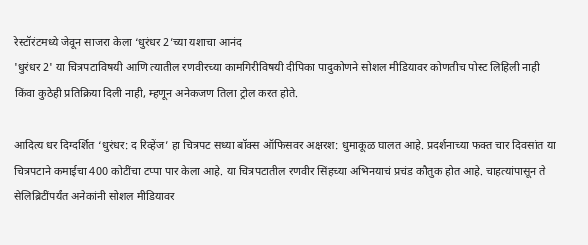रेस्टॉरंटमध्ये जेवून साजरा केला ‘धुरंधर 2’च्या यशाचा आनंद
'धुरंधर 2' या चित्रपटाविषयी आणि त्यातील रणवीरच्या कामगिरीविषयी दीपिका पादुकोणने सोशल मीडियावर कोणतीच पोस्ट लिहिली नाही किंवा कुठेही प्रतिक्रिया दिली नाही, म्हणून अनेकजण तिला ट्रोल करत होते.

आदित्य धर दिग्दर्शित ‘धुरंधर: द रिव्हेंज’ हा चित्रपट सध्या बॉक्स ऑफिसवर अक्षरश: धुमाकूळ घालत आहे. प्रदर्शनाच्या फक्त चार दिवसांत या चित्रपटाने कमाईचा 400 कोटींचा टप्पा पार केला आहे. या चित्रपटातील रणवीर सिंहच्या अभिनयाचं प्रचंड कौतुक होत आहे. चाहत्यांपासून ते सेलिब्रिटींपर्यंत अनेकांनी सोशल मीडियावर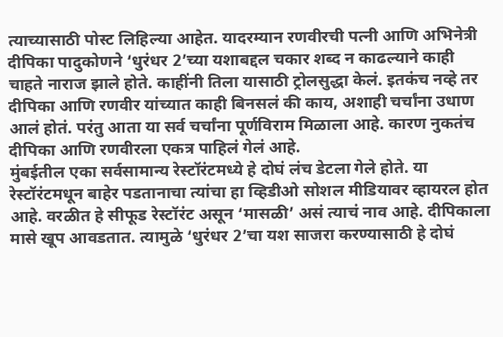त्याच्यासाठी पोस्ट लिहिल्या आहेत. यादरम्यान रणवीरची पत्नी आणि अभिनेत्री दीपिका पादुकोणने ‘धुरंधर 2’च्या यशाबद्दल चकार शब्द न काढल्याने काही चाहते नाराज झाले होते. काहींनी तिला यासाठी ट्रोलसुद्धा केलं. इतकंच नव्हे तर दीपिका आणि रणवीर यांच्यात काही बिनसलं की काय, अशाही चर्चांना उधाण आलं होतं. परंतु आता या सर्व चर्चांना पूर्णविराम मिळाला आहे. कारण नुकतंच दीपिका आणि रणवीरला एकत्र पाहिलं गेलं आहे.
मुंबईतील एका सर्वसामान्य रेस्टॉरंटमध्ये हे दोघं लंच डेटला गेले होते. या रेस्टॉरंटमधून बाहेर पडतानाचा त्यांचा हा व्हिडीओ सोशल मीडियावर व्हायरल होत आहे. वरळीत हे सीफूड रेस्टॉरंट असून ‘मासळी’ असं त्याचं नाव आहे. दीपिकाला मासे खूप आवडतात. त्यामुळे ‘धुरंधर 2’चा यश साजरा करण्यासाठी हे दोघं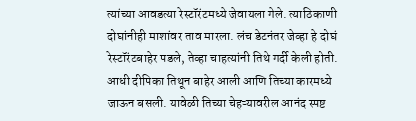त्यांच्या आवडत्या रेस्टॉरंटमध्ये जेवायला गेले. त्याठिकाणी दोघांनीही माशांवर ताव मारला. लंच डेटनंतर जेव्हा हे दोघं रेस्टॉरंटबाहेर पडले, तेव्हा चाहत्यांनी तिथे गर्दी केली होती. आधी दीपिका तिथून बाहेर आली आणि तिच्या कारमध्ये जाऊन बसली. यावेळी तिच्या चेहऱ्यावरील आनंद स्पष्ट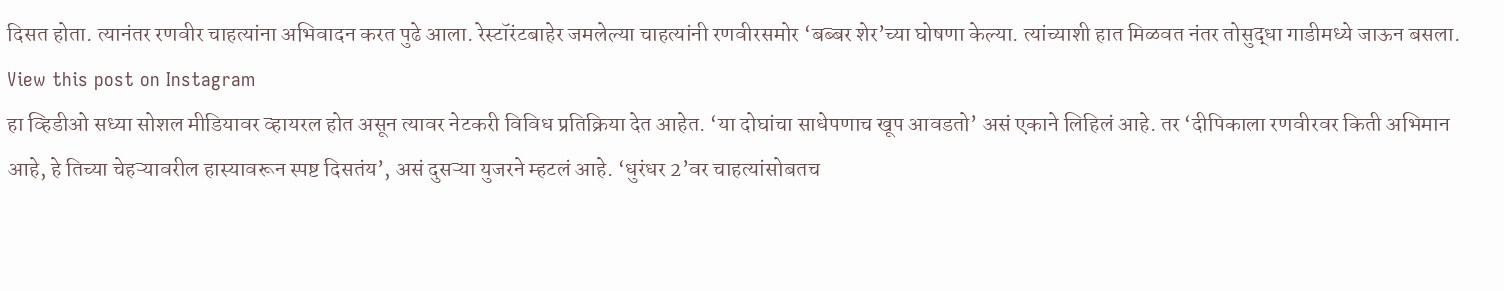दिसत होता. त्यानंतर रणवीर चाहत्यांना अभिवादन करत पुढे आला. रेस्टॉरंटबाहेर जमलेल्या चाहत्यांनी रणवीरसमोर ‘बब्बर शेर’च्या घोषणा केल्या. त्यांच्याशी हात मिळवत नंतर तोसुद्धा गाडीमध्ये जाऊन बसला.
View this post on Instagram
हा व्हिडीओ सध्या सोशल मीडियावर व्हायरल होत असून त्यावर नेटकरी विविध प्रतिक्रिया देत आहेत. ‘या दोघांचा साधेपणाच खूप आवडतो’ असं एकाने लिहिलं आहे. तर ‘दीपिकाला रणवीरवर किती अभिमान आहे, हे तिच्या चेहऱ्यावरील हास्यावरून स्पष्ट दिसतंय’, असं दुसऱ्या युजरने म्हटलं आहे. ‘धुरंधर 2’वर चाहत्यांसोबतच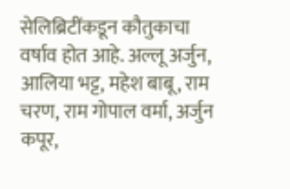सेलिब्रिटींकडून कौतुकाचा वर्षाव होत आहे. अल्लू अर्जुन, आलिया भट्ट, महेश बाबू, राम चरण, राम गोपाल वर्मा, अर्जुन कपूर,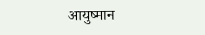आयुष्मान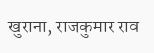खुराना, राजकुमार राव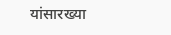यांसारख्या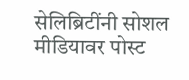सेलिब्रिटींनी सोशल मीडियावर पोस्ट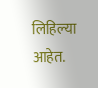लिहिल्या आहेत.